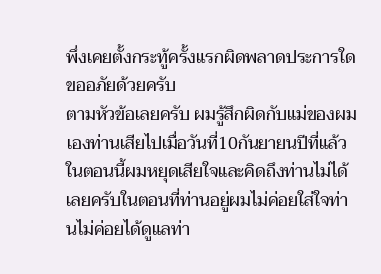พึ่งเคยตั้งกระทู้ครั้งแรกผิดพลาดประการใดขออภัยด้วยครับ
ตามหัวข้อเลยครับ ผมรู้สึกผิดกับแม่ของผมเองท่านเสียไปเมื่อวันที่10กันยายนปีที่แล้ว ในตอนนี้ผมหยุดเสียใจและคิดถึงท่านไม่ได้เลยครับในตอนที่ท่านอยู่ผมไม่ค่อยใส่ใจท่านไม่ค่อยได้ดูแลท่า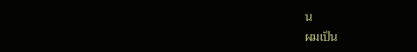น
ผมเป็น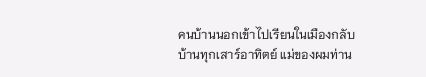คนบ้านนอกเข้าไปเรียนในเมืองกลับบ้านทุกเสาร์อาทิตย์ แม่ของผมท่าน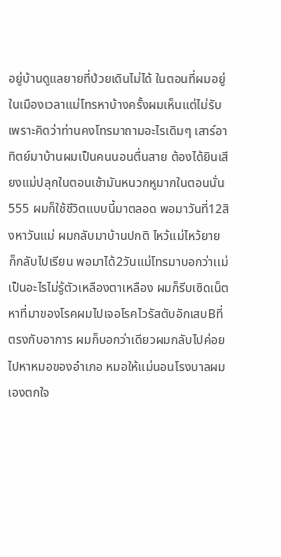อยู่บ้านดูแลยายที่ป่วยเดินไม่ได้ ในตอนที่ผมอยู่ในเมืองเวลาแม่โทรหาบ้างครั้งผมเห็นแต่ไม่รับเพราะคิดว่าท่านคงโทรมาถามอะไรเดิมๆ เสาร์อาทิตย์มาบ้านผมเป็นคนนอนตื่นสาย ต้องได้ยินเสียงแม่ปลุกในตอนเช้ามันหนวกหูมากในตอนนั่น555 ผมก็ใช้ชีวิตแบบนี้มาตลอด พอมาวันที่12สิงหาวันแม่ ผมกลับมาบ้านปกติ ไหว้แม่ไหว้ยาย ก็กลับไปเรียน พอมาได้2วันแม่โทรมาบอกว่าเเม่เป็นอะไรไม่รู้ตัวเหลืองตาเหลือง ผมก็รีบเซิดเน็ตหาที่มาของโรคผมไปเจอโรคไวรัสตับอักเสบBที่ตรงกับอาการ ผมก็บอกว่าเดียวผมกลับไปค่อยไปหาหมอของอำเภอ หมอให้แม่นอนโรงบาลผมเองตกใจ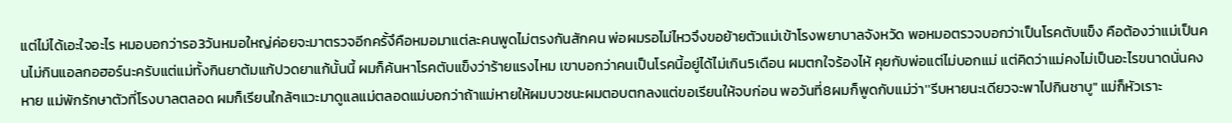แต่ไม่ได้เอะใจอะไร หมอบอกว่ารอ3วันหมอใหญ่ค่อยจะมาตรวจอีกครั้งึคือหมอมาแต่ละคนพูดไม่ตรงกันสักคน พ่อผมรอไม่ไหวจึงขอย้ายตัวแม่เข้าโรงพยาบาลจังหวัด พอหมอตรวจบอกว่าเป็นโรคตับแข็ง คือต้องว่าแม่เป็นคนไม่กินแอลกอฮอร์นะครับแต่แม่ทั้งกินยาต้มแก้ปวดยาแก้นั้นนี้ ผมก็ค้นหาโรคตับแข็งว่าร้ายแรงไหม เขาบอกว่าคนเป็นโรคนี้อยู่ได้ไม่เกิน5เดือน ผมตกใจร้องไห้ คุยกับพ่อแต่ไม่บอกแม่ แต่คิดว่าแม่คงไม่เป็นอะไรขนาดนั่นคงหาย แม่พักรักษาตัวที่โรงบาลตลอด ผมก็เรียนใกล้ๆแวะมาดูแลแม่ตลอดแม่บอกว่าถ้าแม่หายให้ผมบวชนะผมตอบตกลงแต่ขอเรียนให้จบก่อน พอวันที่8ผมก็พูดกับแม่ว่า''รีบหายนะเดียวจะพาไปกินชาบู" แม่ก็หัวเราะ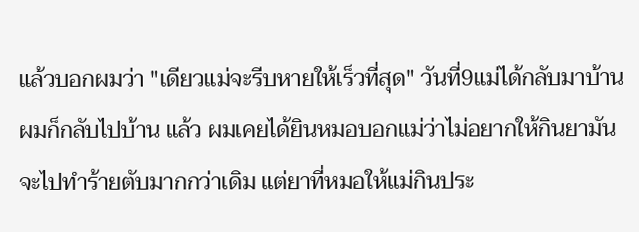แล้วบอกผมว่า "เดียวแม่จะรีบหายให้เร็วที่สุด" วันที่9แม่ได้กลับมาบ้าน ผมก็กลับไปบ้าน แล้ว ผมเคยได้ยินหมอบอกแม่ว่าไม่อยากให้กินยามันจะไปทำร้ายตับมากกว่าเดิม แต่ยาที่หมอให้แม่กินประ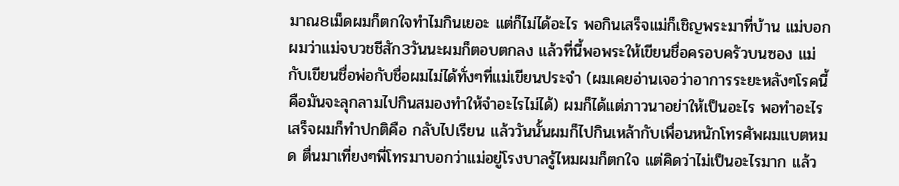มาณ8เม็ดผมก็ตกใจทำไมกินเยอะ แต่ก็ไม่ได้อะไร พอกินเสร็จแม่ก็เชิญพระมาที่บ้าน แม่บอกผมว่าแม่จบวชชีสัก3วันนะผมก็ตอบตกลง แล้วที่นี้พอพระให้เขียนชื่อครอบครัวบนซอง แม่กับเขียนชื่อพ่อกับชื่อผมไม่ได้ทั่งๆที่แม่เขียนประจำ (ผมเคยอ่านเจอว่าอาการระยะหลังๆโรคนี้คือมันจะลุกลามไปกินสมองทำให้จำอะไรไม่ได้) ผมก็ได้แต่ภาวนาอย่าให้เป็นอะไร พอทำอะไรเสร็จผมก็ทำปกติคือ กลับไปเรียน แล้ววันนั้นผมก็ไปกินเหล้ากับเพื่อนหนักโทรศัพผมแบตหมด ตื่นมาเที่ยงๆพี่โทรมาบอกว่าแม่อยู่โรงบาลรู้ไหมผมก็ตกใจ แต่คิดว่าไม่เป็นอะไรมาก แล้ว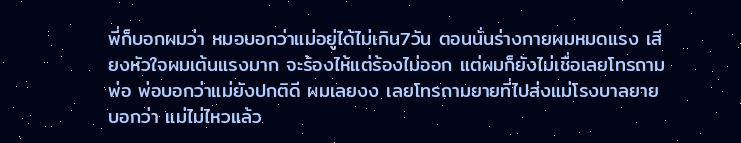พี่ก็บอกผมว่า หมอบอกว่าแม่อยู่ได้ไม่เกิน7วัน ตอนนั่นร่างกายผมหมดแรง เสียงหัวใจผมเต้นแรงมาก จะร้องไห้แต่ร้องไม่ออก แต่ผมก็ยังไม่เชื่อเลยโทรถามพ่อ พ่อบอกว่าแม่ยังปกติดี ผมเลยงง เลยโทรถามยายที่ไปส่งแม่โรงบาลยายบอกว่า แม่ไม่ไหวแล้ว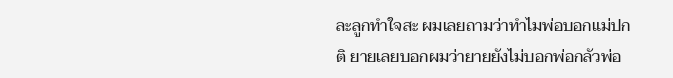ละลูกทำใจสะ ผมเลยถามว่าทำไมพ่อบอกแม่ปกติ ยายเลยบอกผมว่ายายยังไม่บอกพ่อกลัวพ่อ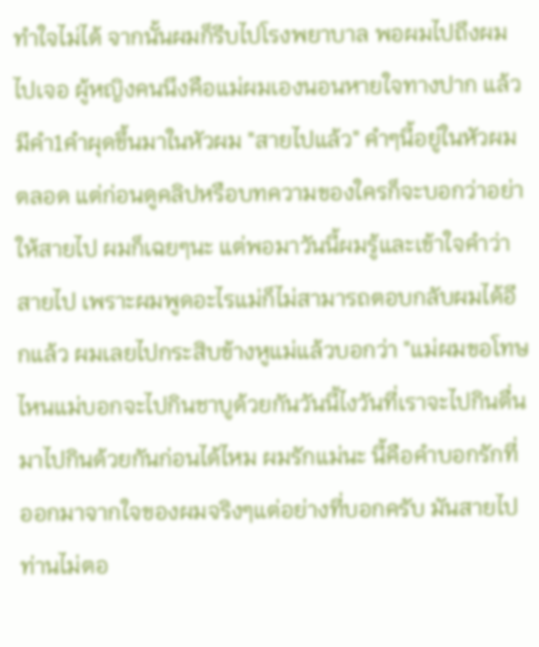ทำใจไม่ได้ จากนั้นผมก็รีบไปโรงพยาบาล พอผมไปถึงผมไปเจอ ผู้หญิงคนนึงคือแม่ผมเองนอนหายใจทางปาก แล้วมีคำ1คำผุดขึ้นมาในหัวผม "สายไปแล้ว" คำๆนี้อยู่ในหัวผมตลอด แต่ก่อนดูคลิปหรือบทความของใครก็จะบอกว่าอย่าให้สายไป ผมก็เฉยๆนะ แต่พอมาวันนี้ผมรู้และเข้าใจคำว่าสายไป เพราะผมพูดอะไรแม่ก็ไม่สามารถตอบกลับผมได้อีกแล้ว ผมเลยไปกระสิบข้างหูแม่แล้วบอกว่า "แม่ผมขอโทษ ไหนแม่บอกจะไปกินชาบูด้วยกันวันนี้ไงวันที่เราจะไปกินตื่นมาไปกินด้วยกันก่อนได้ไหม ผมรักแม่นะ นี้คือคำบอกรักที่ออกมาจากใจของผมจริงๆแต่อย่างที่บอกครับ มันสายไปท่านไม่ตอ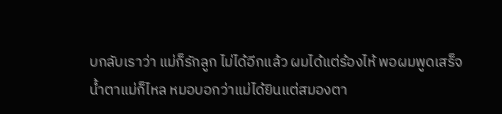บกลับเราว่า แม่ก็รักลูก ไม่ได้อีกแล้ว ผมได้แต่ร้องไห้ พอผมพูดเสร็จน้ำตาแม่ก็ไหล หมอบอกว่าแม่ได้ยินแต่สมองตา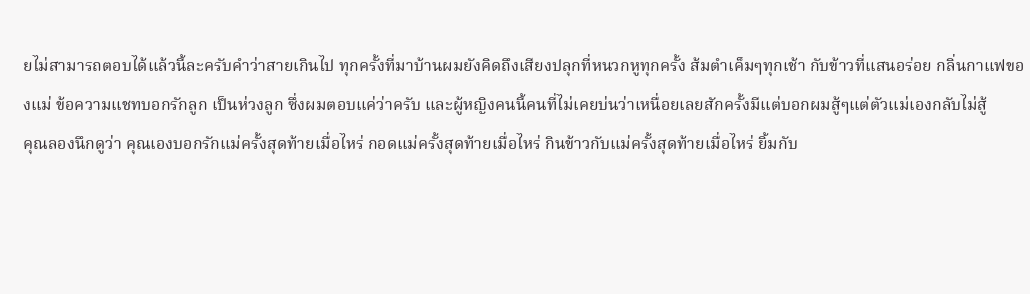ยไม่สามารถตอบได้แล้วนี้ละครับคำว่าสายเกินไป ทุกครั้งที่มาบ้านผมยังคิดถึงเสียงปลุกที่หนวกหูทุกครั้ง ส้มตำเค็มๆทุกเช้า กับข้าวที่แสนอร่อย กลิ่นกาแฟของแม่ ข้อความแชทบอกรักลูก เป็นห่วงลูก ซึ่งผมตอบแค่ว่าครับ และผู้หญิงคนนี้คนที่ไม่เคยบ่นว่าเหนื่อยเลยสักครั้งมีแต่บอกผมสู้ๆแต่ตัวแม่เองกลับไม่สู้
คุณลองนึกดูว่า คุณเองบอกรักแม่ครั้งสุดท้ายเมื่อไหร่ กอดแม่ครั้งสุดท้ายเมื่อไหร่ กินข้าวกับแม่ครั้งสุดท้ายเมื่อไหร่ ยิ้มกับ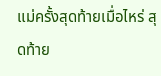แม่ครั้งสุดท้ายเมื่อไหร่ สุดท้าย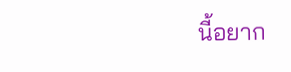นี้อยาก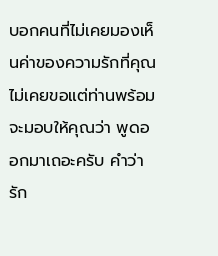บอกคนที่ไม่เคยมองเห็นค่าของความรักที่คุณไม่เคยขอแต่ท่านพร้อมจะมอบให้คุณว่า พูดออกมาเถอะครับ คำว่ารัก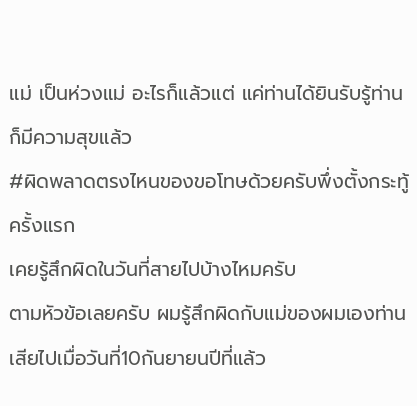แม่ เป็นห่วงแม่ อะไรก็แล้วแต่ แค่ท่านได้ยินรับรู้ท่านก็มีความสุขแล้ว
#ผิดพลาดตรงไหนของขอโทษด้วยครับพึ่งตั้งกระทู้ครั้งแรก
เคยรู้สึกผิดในวันที่สายไปบ้างไหมครับ
ตามหัวข้อเลยครับ ผมรู้สึกผิดกับแม่ของผมเองท่านเสียไปเมื่อวันที่10กันยายนปีที่แล้ว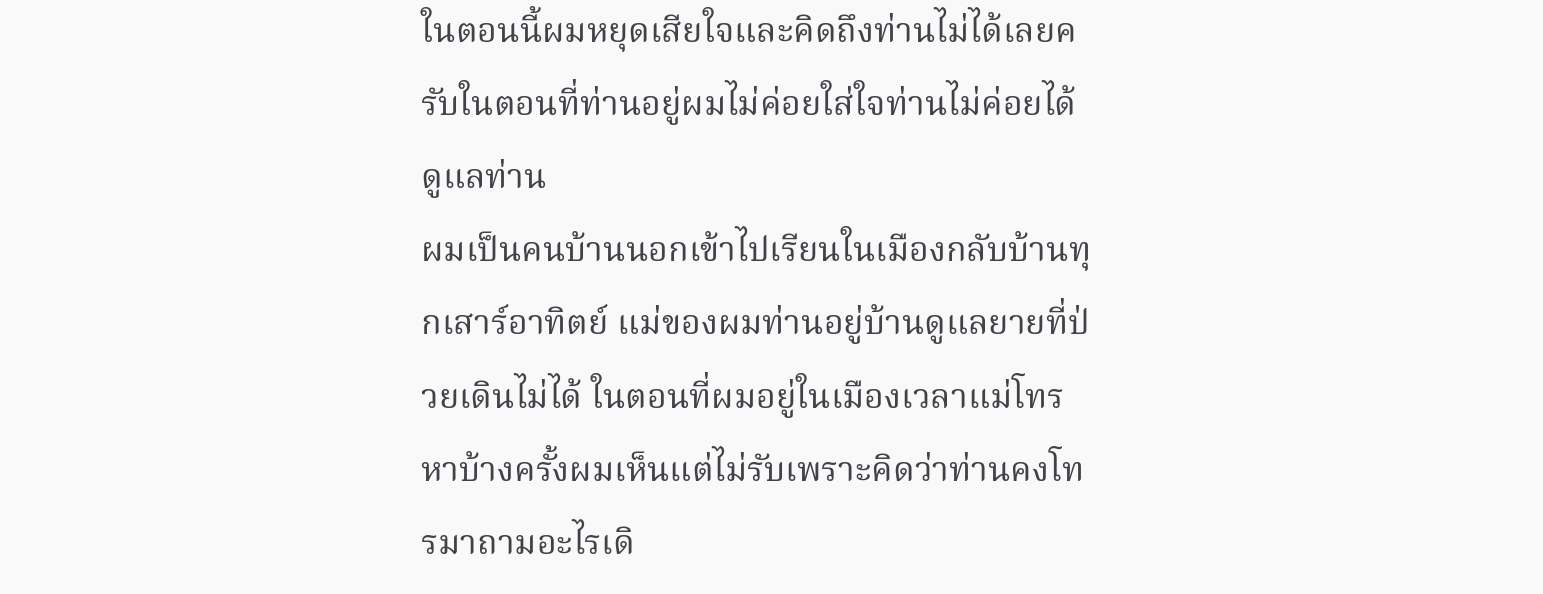ในตอนนี้ผมหยุดเสียใจและคิดถึงท่านไม่ได้เลยครับในตอนที่ท่านอยู่ผมไม่ค่อยใส่ใจท่านไม่ค่อยได้ดูแลท่าน
ผมเป็นคนบ้านนอกเข้าไปเรียนในเมืองกลับบ้านทุกเสาร์อาทิตย์ แม่ของผมท่านอยู่บ้านดูแลยายที่ป่วยเดินไม่ได้ ในตอนที่ผมอยู่ในเมืองเวลาแม่โทรหาบ้างครั้งผมเห็นแต่ไม่รับเพราะคิดว่าท่านคงโทรมาถามอะไรเดิ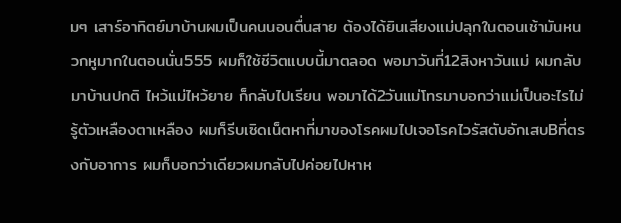มๆ เสาร์อาทิตย์มาบ้านผมเป็นคนนอนตื่นสาย ต้องได้ยินเสียงแม่ปลุกในตอนเช้ามันหนวกหูมากในตอนนั่น555 ผมก็ใช้ชีวิตแบบนี้มาตลอด พอมาวันที่12สิงหาวันแม่ ผมกลับมาบ้านปกติ ไหว้แม่ไหว้ยาย ก็กลับไปเรียน พอมาได้2วันแม่โทรมาบอกว่าเเม่เป็นอะไรไม่รู้ตัวเหลืองตาเหลือง ผมก็รีบเซิดเน็ตหาที่มาของโรคผมไปเจอโรคไวรัสตับอักเสบBที่ตรงกับอาการ ผมก็บอกว่าเดียวผมกลับไปค่อยไปหาห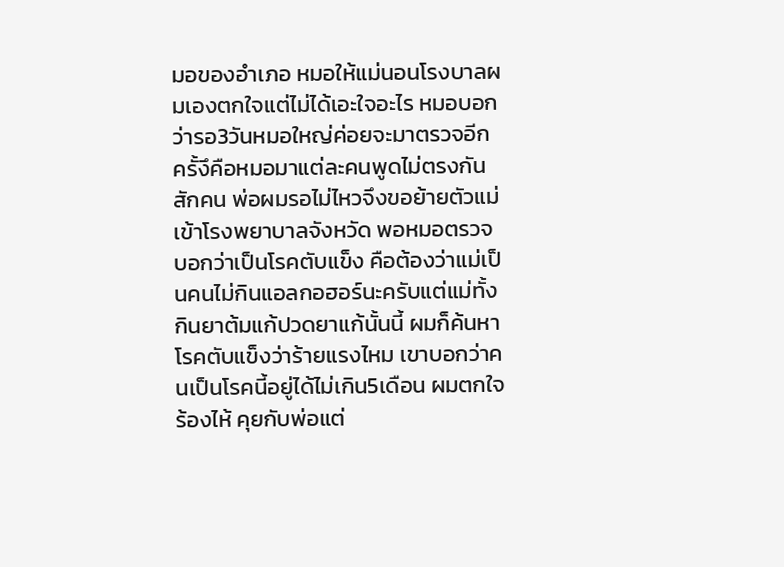มอของอำเภอ หมอให้แม่นอนโรงบาลผมเองตกใจแต่ไม่ได้เอะใจอะไร หมอบอกว่ารอ3วันหมอใหญ่ค่อยจะมาตรวจอีกครั้งึคือหมอมาแต่ละคนพูดไม่ตรงกันสักคน พ่อผมรอไม่ไหวจึงขอย้ายตัวแม่เข้าโรงพยาบาลจังหวัด พอหมอตรวจบอกว่าเป็นโรคตับแข็ง คือต้องว่าแม่เป็นคนไม่กินแอลกอฮอร์นะครับแต่แม่ทั้งกินยาต้มแก้ปวดยาแก้นั้นนี้ ผมก็ค้นหาโรคตับแข็งว่าร้ายแรงไหม เขาบอกว่าคนเป็นโรคนี้อยู่ได้ไม่เกิน5เดือน ผมตกใจร้องไห้ คุยกับพ่อแต่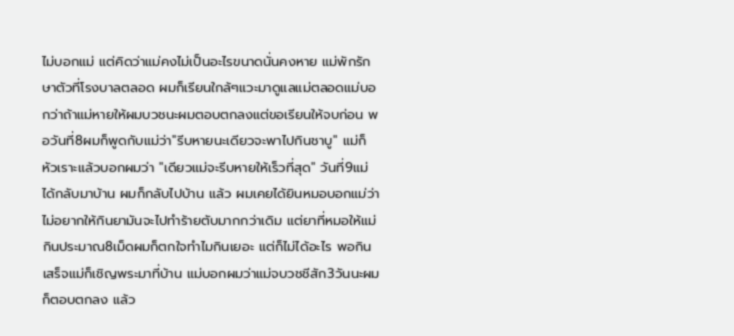ไม่บอกแม่ แต่คิดว่าแม่คงไม่เป็นอะไรขนาดนั่นคงหาย แม่พักรักษาตัวที่โรงบาลตลอด ผมก็เรียนใกล้ๆแวะมาดูแลแม่ตลอดแม่บอกว่าถ้าแม่หายให้ผมบวชนะผมตอบตกลงแต่ขอเรียนให้จบก่อน พอวันที่8ผมก็พูดกับแม่ว่า''รีบหายนะเดียวจะพาไปกินชาบู" แม่ก็หัวเราะแล้วบอกผมว่า "เดียวแม่จะรีบหายให้เร็วที่สุด" วันที่9แม่ได้กลับมาบ้าน ผมก็กลับไปบ้าน แล้ว ผมเคยได้ยินหมอบอกแม่ว่าไม่อยากให้กินยามันจะไปทำร้ายตับมากกว่าเดิม แต่ยาที่หมอให้แม่กินประมาณ8เม็ดผมก็ตกใจทำไมกินเยอะ แต่ก็ไม่ได้อะไร พอกินเสร็จแม่ก็เชิญพระมาที่บ้าน แม่บอกผมว่าแม่จบวชชีสัก3วันนะผมก็ตอบตกลง แล้ว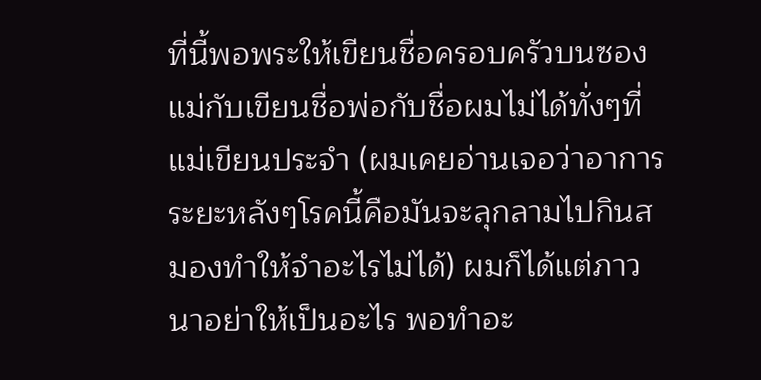ที่นี้พอพระให้เขียนชื่อครอบครัวบนซอง แม่กับเขียนชื่อพ่อกับชื่อผมไม่ได้ทั่งๆที่แม่เขียนประจำ (ผมเคยอ่านเจอว่าอาการระยะหลังๆโรคนี้คือมันจะลุกลามไปกินสมองทำให้จำอะไรไม่ได้) ผมก็ได้แต่ภาวนาอย่าให้เป็นอะไร พอทำอะ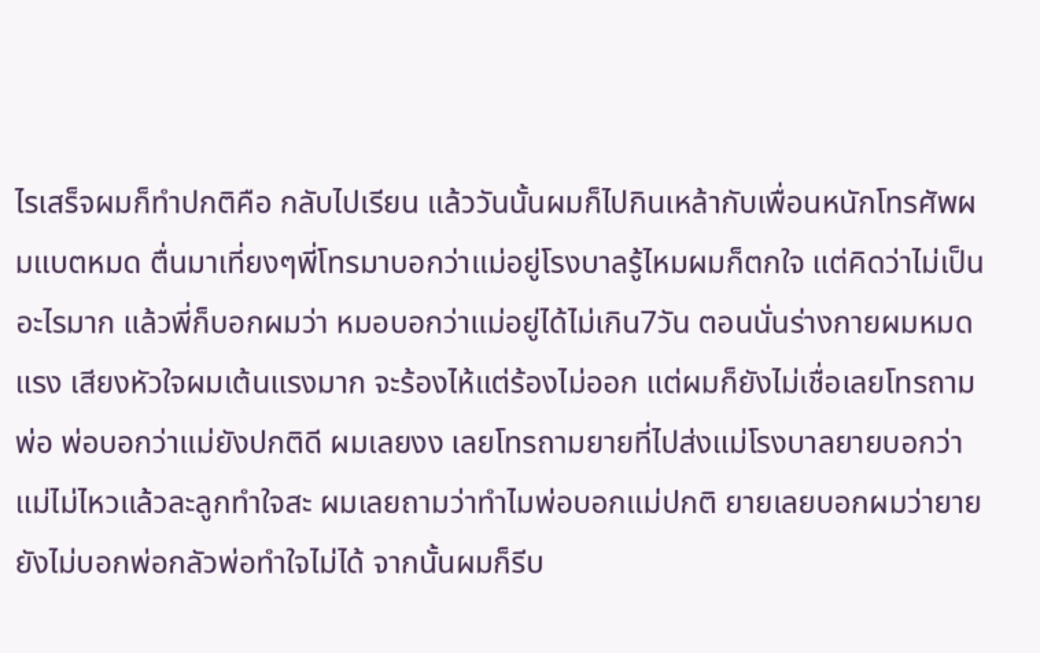ไรเสร็จผมก็ทำปกติคือ กลับไปเรียน แล้ววันนั้นผมก็ไปกินเหล้ากับเพื่อนหนักโทรศัพผมแบตหมด ตื่นมาเที่ยงๆพี่โทรมาบอกว่าแม่อยู่โรงบาลรู้ไหมผมก็ตกใจ แต่คิดว่าไม่เป็นอะไรมาก แล้วพี่ก็บอกผมว่า หมอบอกว่าแม่อยู่ได้ไม่เกิน7วัน ตอนนั่นร่างกายผมหมดแรง เสียงหัวใจผมเต้นแรงมาก จะร้องไห้แต่ร้องไม่ออก แต่ผมก็ยังไม่เชื่อเลยโทรถามพ่อ พ่อบอกว่าแม่ยังปกติดี ผมเลยงง เลยโทรถามยายที่ไปส่งแม่โรงบาลยายบอกว่า แม่ไม่ไหวแล้วละลูกทำใจสะ ผมเลยถามว่าทำไมพ่อบอกแม่ปกติ ยายเลยบอกผมว่ายายยังไม่บอกพ่อกลัวพ่อทำใจไม่ได้ จากนั้นผมก็รีบ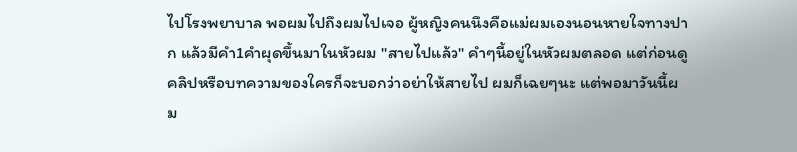ไปโรงพยาบาล พอผมไปถึงผมไปเจอ ผู้หญิงคนนึงคือแม่ผมเองนอนหายใจทางปาก แล้วมีคำ1คำผุดขึ้นมาในหัวผม "สายไปแล้ว" คำๆนี้อยู่ในหัวผมตลอด แต่ก่อนดูคลิปหรือบทความของใครก็จะบอกว่าอย่าให้สายไป ผมก็เฉยๆนะ แต่พอมาวันนี้ผม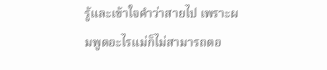รู้และเข้าใจคำว่าสายไป เพราะผมพูดอะไรแม่ก็ไม่สามารถตอ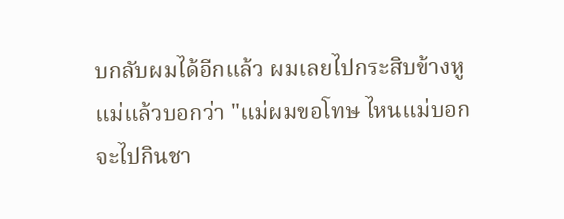บกลับผมได้อีกแล้ว ผมเลยไปกระสิบข้างหูแม่แล้วบอกว่า "แม่ผมขอโทษ ไหนแม่บอกจะไปกินชา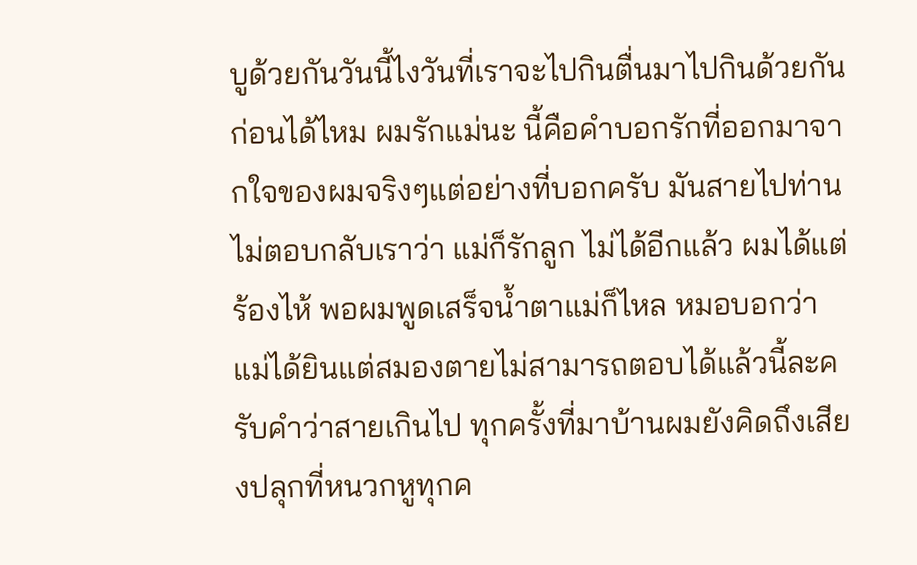บูด้วยกันวันนี้ไงวันที่เราจะไปกินตื่นมาไปกินด้วยกันก่อนได้ไหม ผมรักแม่นะ นี้คือคำบอกรักที่ออกมาจากใจของผมจริงๆแต่อย่างที่บอกครับ มันสายไปท่านไม่ตอบกลับเราว่า แม่ก็รักลูก ไม่ได้อีกแล้ว ผมได้แต่ร้องไห้ พอผมพูดเสร็จน้ำตาแม่ก็ไหล หมอบอกว่าแม่ได้ยินแต่สมองตายไม่สามารถตอบได้แล้วนี้ละครับคำว่าสายเกินไป ทุกครั้งที่มาบ้านผมยังคิดถึงเสียงปลุกที่หนวกหูทุกค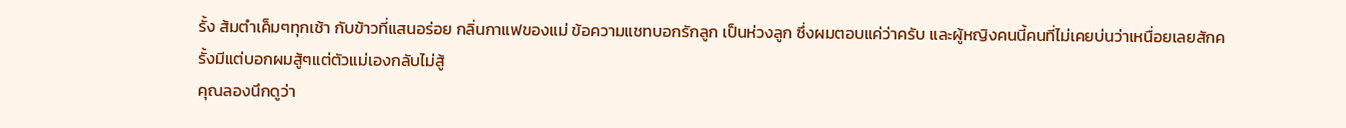รั้ง ส้มตำเค็มๆทุกเช้า กับข้าวที่แสนอร่อย กลิ่นกาแฟของแม่ ข้อความแชทบอกรักลูก เป็นห่วงลูก ซึ่งผมตอบแค่ว่าครับ และผู้หญิงคนนี้คนที่ไม่เคยบ่นว่าเหนื่อยเลยสักครั้งมีแต่บอกผมสู้ๆแต่ตัวแม่เองกลับไม่สู้
คุณลองนึกดูว่า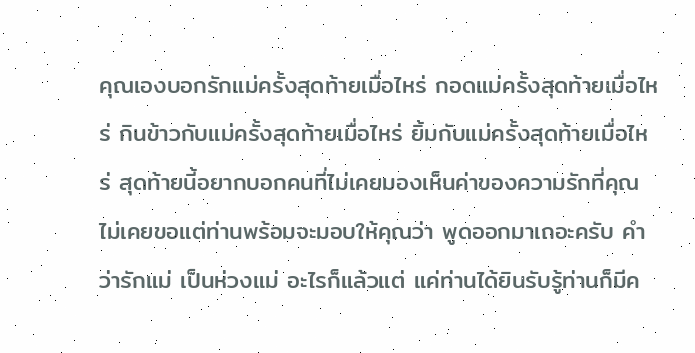คุณเองบอกรักแม่ครั้งสุดท้ายเมื่อไหร่ กอดแม่ครั้งสุดท้ายเมื่อไหร่ กินข้าวกับแม่ครั้งสุดท้ายเมื่อไหร่ ยิ้มกับแม่ครั้งสุดท้ายเมื่อไหร่ สุดท้ายนี้อยากบอกคนที่ไม่เคยมองเห็นค่าของความรักที่คุณไม่เคยขอแต่ท่านพร้อมจะมอบให้คุณว่า พูดออกมาเถอะครับ คำว่ารักแม่ เป็นห่วงแม่ อะไรก็แล้วแต่ แค่ท่านได้ยินรับรู้ท่านก็มีค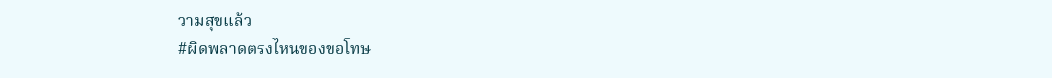วามสุขแล้ว
#ผิดพลาดตรงไหนของขอโทษ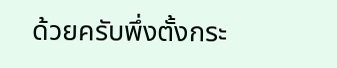ด้วยครับพึ่งตั้งกระ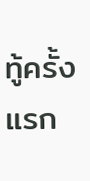ทู้ครั้งแรก